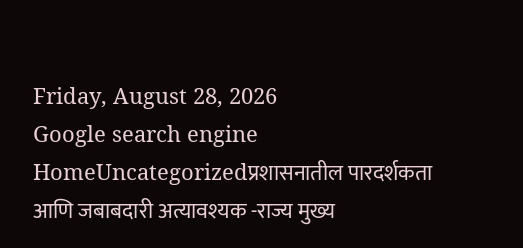Friday, August 28, 2026
Google search engine
HomeUncategorizedप्रशासनातील पारदर्शकता आणि जबाबदारी अत्यावश्यक -राज्य मुख्य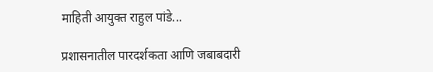माहिती आयुक्त राहुल पांडे...

प्रशासनातील पारदर्शकता आणि जबाबदारी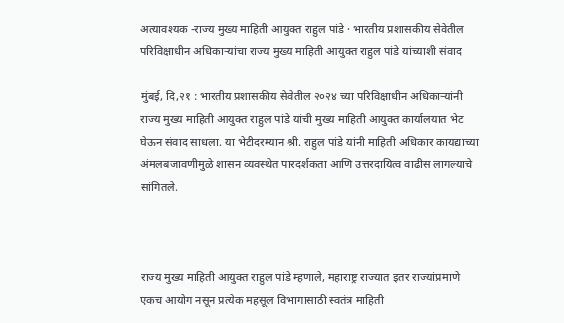अत्यावश्यक -राज्य मुख्य माहिती आयुक्त राहुल पांडे · भारतीय प्रशासकीय सेवेतील परिविक्षाधीन अधिकाऱ्यांचा राज्य मुख्य माहिती आयुक्त राहुल पांडे यांच्याशी संवाद

मुंबई, दि,२१ : भारतीय प्रशासकीय सेवेतील २०२४ च्या परिविक्षाधीन अधिकाऱ्यांनी राज्य मुख्य माहिती आयुक्त राहुल पांडे यांची मुख्य माहिती आयुक्त कार्यालयात भेट घेऊन संवाद साधला. या भेटीदरम्यान श्री. राहुल पांडे यांनी माहिती अधिकार कायद्याच्या अंमलबजावणीमुळे शासन व्यवस्थेत पारदर्शकता आणि उत्तरदायित्व वाढीस लागल्याचे सांगितले.



राज्य मुख्य माहिती आयुक्त राहुल पांडे म्हणाले, महाराष्ट्र राज्यात इतर राज्यांप्रमाणे एकच आयोग नसून प्रत्येक महसूल विभागासाठी स्वतंत्र माहिती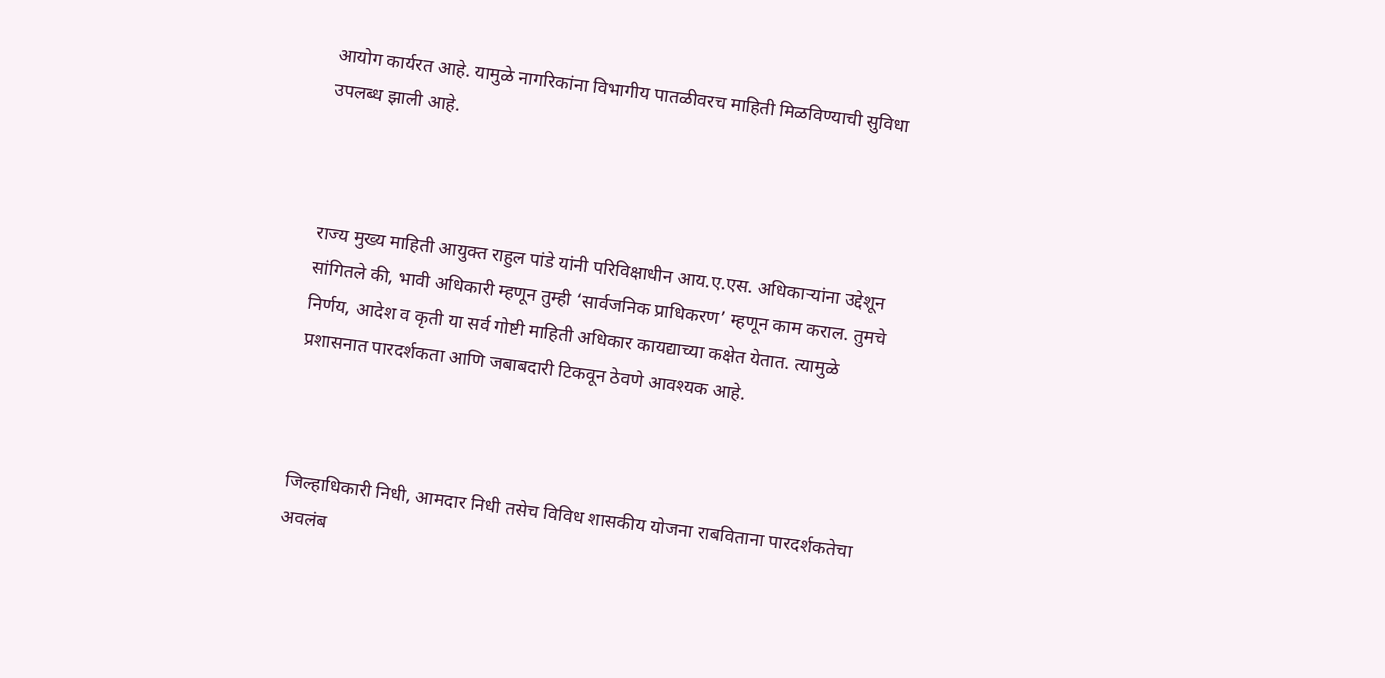आयोग कार्यरत आहे. यामुळे नागरिकांना विभागीय पातळीवरच माहिती मिळविण्याची सुविधा उपलब्ध झाली आहे.



राज्य मुख्य माहिती आयुक्त राहुल पांडे यांनी परिविक्षाधीन आय.ए.एस. अधिकाऱ्यांना उद्देशून सांगितले की, भावी अधिकारी म्हणून तुम्ही ‘सार्वजनिक प्राधिकरण’ म्हणून काम कराल. तुमचे निर्णय, आदेश व कृती या सर्व गोष्टी माहिती अधिकार कायद्याच्या कक्षेत येतात. त्यामुळे प्रशासनात पारदर्शकता आणि जबाबदारी टिकवून ठेवणे आवश्यक आहे.



जिल्हाधिकारी निधी, आमदार निधी तसेच विविध शासकीय योजना राबविताना पारदर्शकतेचा अवलंब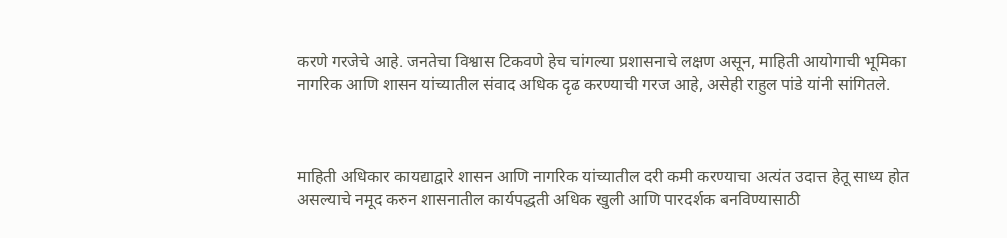करणे गरजेचे आहे. जनतेचा विश्वास टिकवणे हेच चांगल्या प्रशासनाचे लक्षण असून, माहिती आयोगाची भूमिका नागरिक आणि शासन यांच्यातील संवाद अधिक दृढ करण्याची गरज आहे, असेही राहुल पांडे यांनी सांगितले.



माहिती अधिकार कायद्याद्वारे शासन आणि नागरिक यांच्यातील दरी कमी करण्याचा अत्यंत उदात्त हेतू साध्य होत असल्याचे नमूद करुन शासनातील कार्यपद्धती अधिक खुली आणि पारदर्शक बनविण्यासाठी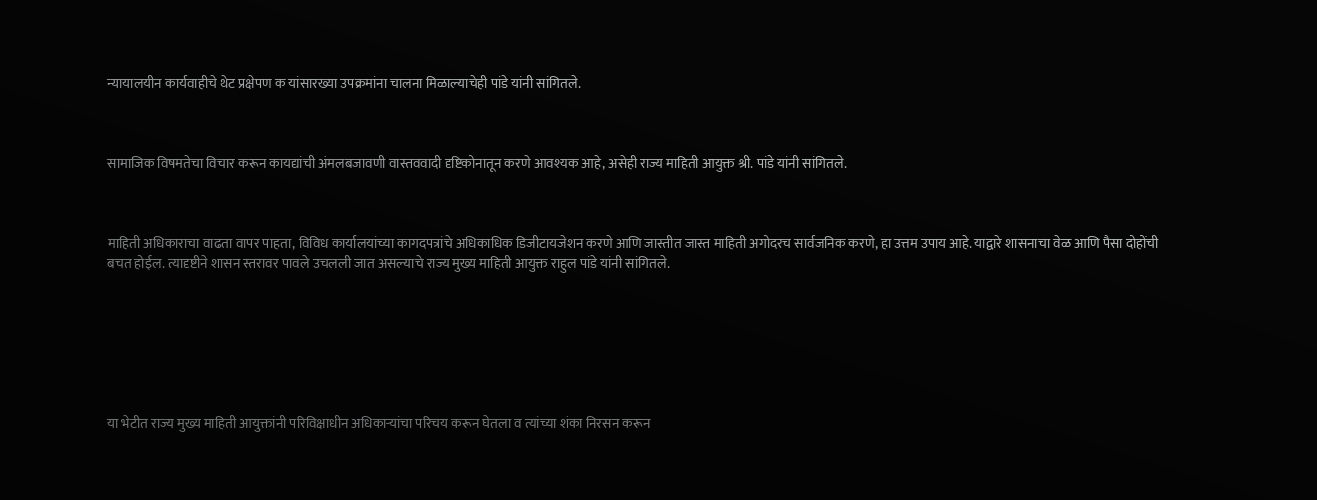न्यायालयीन कार्यवाहीचे थेट प्रक्षेपण क यांसारख्या उपक्रमांना चालना मिळाल्याचेही पांडे यांनी सांगितले.



सामाजिक विषमतेचा विचार करून कायद्यांची अंमलबजावणी वास्तववादी दृष्टिकोनातून करणे आवश्यक आहे, असेही राज्य माहिती आयुक्त श्री. पांडे यांनी सांगितले.



माहिती अधिकाराचा वाढता वापर पाहता, विविध कार्यालयांच्या कागदपत्रांचे अधिकाधिक डिजीटायजेशन करणे आणि जास्तीत जास्त माहिती अगोदरच सार्वजनिक करणे, हा उत्तम उपाय आहे. याद्वारे शासनाचा वेळ आणि पैसा दोहोंची बचत होईल. त्यादृष्टीने शासन स्तरावर पावले उचलली जात असल्याचे राज्य मुख्य माहिती आयुक्त राहुल पांडे यांनी सांगितले.







या भेटीत राज्य मुख्य माहिती आयुक्तांनी परिविक्षाधीन अधिकाऱ्यांचा परिचय करून घेतला व त्यांच्या शंका निरसन करून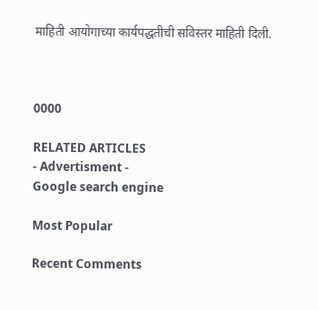माहिती आयोगाच्या कार्यपद्धतीची सविस्तर माहिती दिली.



0000

RELATED ARTICLES
- Advertisment -
Google search engine

Most Popular

Recent Comments